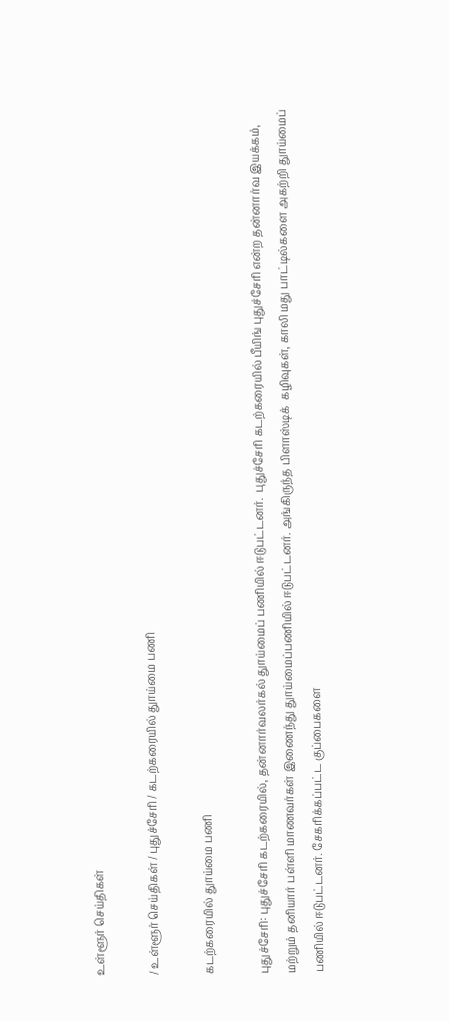உள்ளூர் செய்திகள்

/ உள்ளூர் செய்திகள் / புதுச்சேரி / கடற்கரையில் துாய்மை பணி

கடற்கரையில் துாய்மை பணி

புதுச்சேரி: புதுச்சேரி கடற்கரையில், தன்னார்வலர்கல் துாய்மைப் பணியில் ஈடுபட்டனர்.  புதுச்சேரி கடற்கரையில் பீயிங் புதுச்சேரி என்ற தன்னார்வ இயக்கம், மற்றும் தனியார் பள்ளி மாணவர்கள் இணைந்து துாய்மைப்பணியில் ஈடுபட்டனர். அங்கிருந்த பிளாஸ்டிக்  கழிவுகள், காலி மது பாட்டில்களை அகற்றி துாய்மைப் பணியில் ஈடுபட்டனர். சேகரிக்கப்பட்ட குப்பைகளை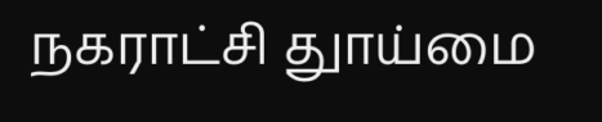நகராட்சி துாய்மை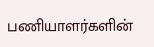பணியாளர்களின்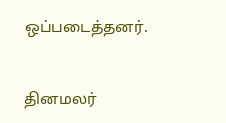ஒப்படைத்தனர்.


தினமலர்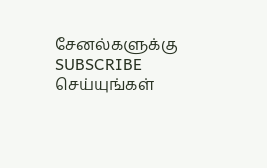சேனல்களுக்கு SUBSCRIBE செய்யுங்கள்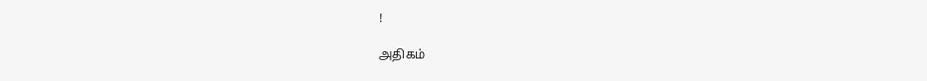!

அதிகம்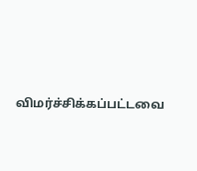விமர்ச்சிக்கப்பட்டவை